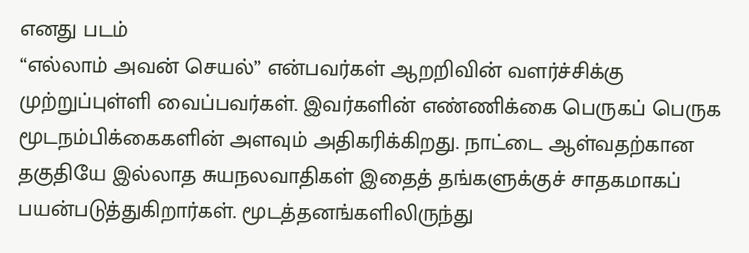எனது படம்
“எல்லாம் அவன் செயல்” என்பவர்கள் ஆறறிவின் வளர்ச்சிக்கு முற்றுப்புள்ளி வைப்பவர்கள். இவர்களின் எண்ணிக்கை பெருகப் பெருக மூடநம்பிக்கைகளின் அளவும் அதிகரிக்கிறது. நாட்டை ஆள்வதற்கான தகுதியே இல்லாத சுயநலவாதிகள் இதைத் தங்களுக்குச் சாதகமாகப் பயன்படுத்துகிறார்கள். மூடத்தனங்களிலிருந்து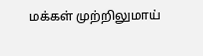மக்கள் முற்றிலுமாய்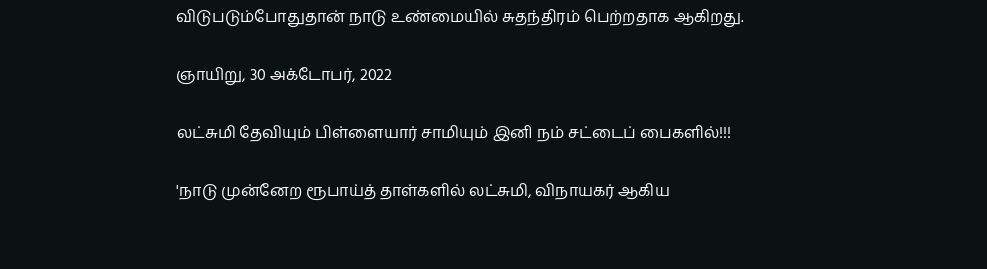விடுபடும்போதுதான் நாடு உண்மையில் சுதந்திரம் பெற்றதாக ஆகிறது.

ஞாயிறு, 30 அக்டோபர், 2022

லட்சுமி தேவியும் பிள்ளையார் சாமியும் இனி நம் சட்டைப் பைகளில்!!!

'நாடு முன்னேற ரூபாய்த் தாள்களில் லட்சுமி, விநாயகர் ஆகிய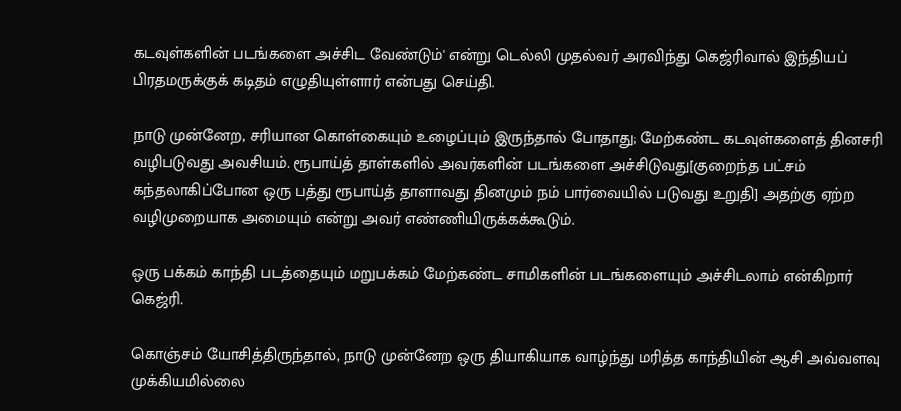கடவுள்களின் படங்களை அச்சிட வேண்டும்' என்று டெல்லி முதல்வர் அரவிந்து கெஜ்ரிவால் இந்தியப் பிரதமருக்குக் கடிதம் எழுதியுள்ளார் என்பது செய்தி.

நாடு முன்னேற, சரியான கொள்கையும் உழைப்பும் இருந்தால் போதாது; மேற்கண்ட கடவுள்களைத் தினசரி வழிபடுவது அவசியம். ரூபாய்த் தாள்களில் அவர்களின் படங்களை அச்சிடுவது[குறைந்த பட்சம் கந்தலாகிப்போன ஒரு பத்து ரூபாய்த் தாளாவது தினமும் நம் பார்வையில் படுவது உறுதி] அதற்கு ஏற்ற வழிமுறையாக அமையும் என்று அவர் எண்ணியிருக்கக்கூடும்.

ஒரு பக்கம் காந்தி படத்தையும் மறுபக்கம் மேற்கண்ட சாமிகளின் படங்களையும் அச்சிடலாம் என்கிறார் கெஜ்ரி.

கொஞ்சம் யோசித்திருந்தால், நாடு முன்னேற ஒரு தியாகியாக வாழ்ந்து மரித்த காந்தியின் ஆசி அவ்வளவு முக்கியமில்லை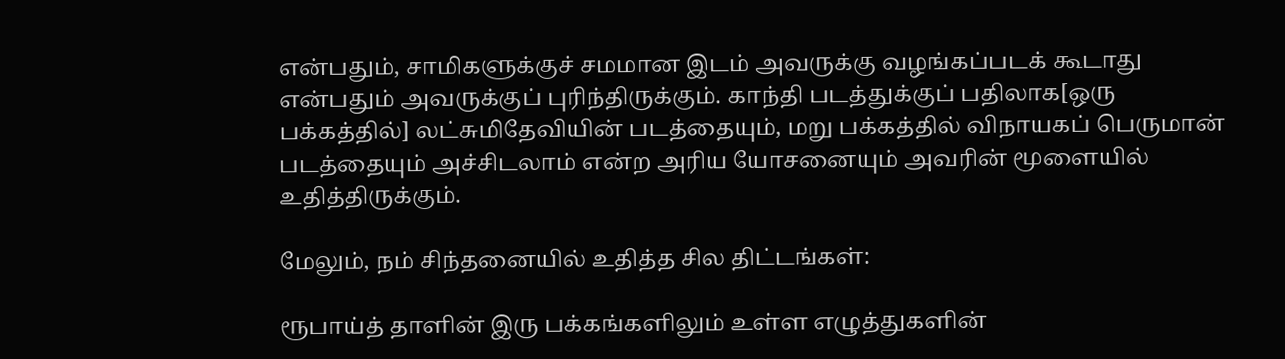என்பதும், சாமிகளுக்குச் சமமான இடம் அவருக்கு வழங்கப்படக் கூடாது என்பதும் அவருக்குப் புரிந்திருக்கும். காந்தி படத்துக்குப் பதிலாக[ஒரு பக்கத்தில்] லட்சுமிதேவியின் படத்தையும், மறு பக்கத்தில் விநாயகப் பெருமான் படத்தையும் அச்சிடலாம் என்ற அரிய யோசனையும் அவரின் மூளையில் உதித்திருக்கும்.

மேலும், நம் சிந்தனையில் உதித்த சில திட்டங்கள்:

ரூபாய்த் தாளின் இரு பக்கங்களிலும் உள்ள எழுத்துகளின்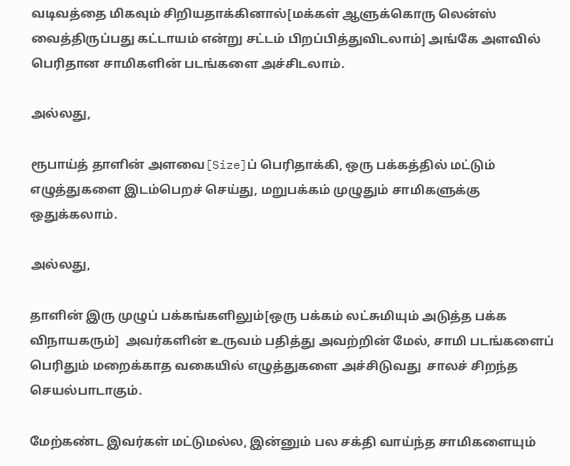வடிவத்தை மிகவும் சிறியதாக்கினால்[மக்கள் ஆளுக்கொரு லென்ஸ் வைத்திருப்பது கட்டாயம் என்று சட்டம் பிறப்பித்துவிடலாம்] அங்கே அளவில் பெரிதான சாமிகளின் படங்களை அச்சிடலாம்.

அல்லது,

ரூபாய்த் தாளின் அளவை[Size]ப் பெரிதாக்கி, ஒரு பக்கத்தில் மட்டும் எழுத்துகளை இடம்பெறச் செய்து, மறுபக்கம் முழுதும் சாமிகளுக்கு ஒதுக்கலாம்.

அல்லது,

தாளின் இரு முழுப் பக்கங்களிலும்[ஒரு பக்கம் லட்சுமியும் அடுத்த பக்க விநாயகரும்]  அவர்களின் உருவம் பதித்து அவற்றின் மேல், சாமி படங்களைப் பெரிதும் மறைக்காத வகையில் எழுத்துகளை அச்சிடுவது  சாலச் சிறந்த செயல்பாடாகும்.

மேற்கண்ட இவர்கள் மட்டுமல்ல, இன்னும் பல சக்தி வாய்ந்த சாமிகளையும்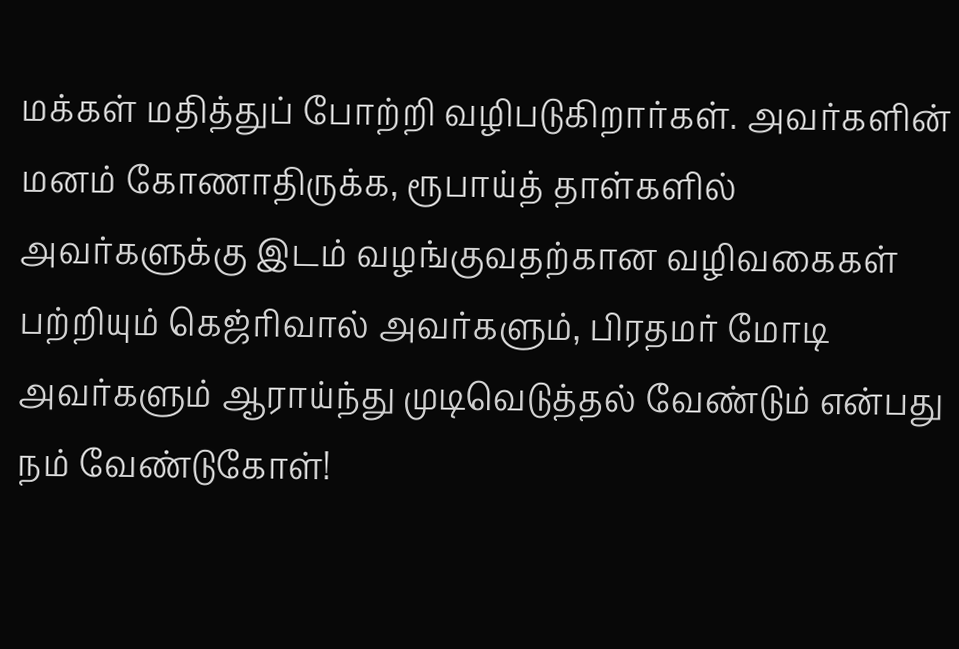மக்கள் மதித்துப் போற்றி வழிபடுகிறார்கள். அவர்களின் மனம் கோணாதிருக்க, ரூபாய்த் தாள்களில் அவர்களுக்கு இடம் வழங்குவதற்கான வழிவகைகள் பற்றியும் கெஜ்ரிவால் அவர்களும், பிரதமர் மோடி அவர்களும் ஆராய்ந்து முடிவெடுத்தல் வேண்டும் என்பது நம் வேண்டுகோள்!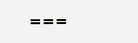===